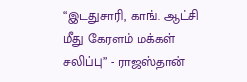“இடதுசாரி, காங். ஆட்சி மீது கேரளம் மக்கள் சலிப்பு” - ராஜஸ்தான்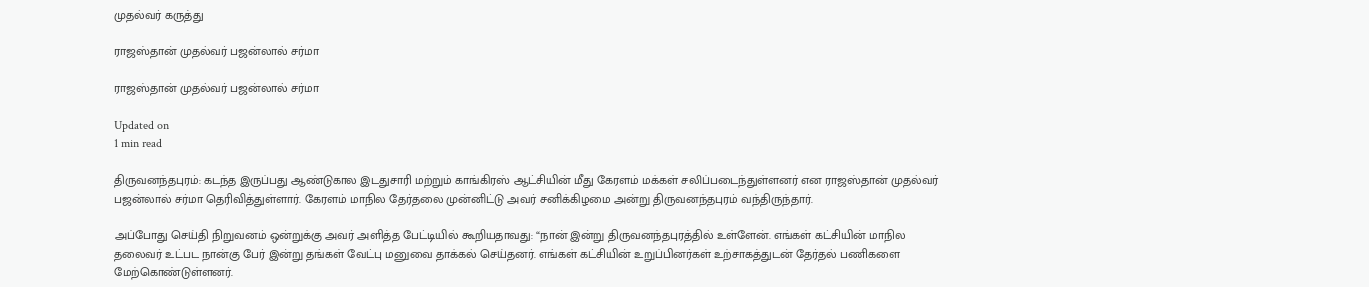முதல்வர் கருத்து

ராஜஸ்தான் முதல்வர் பஜன்லால் சர்மா

ராஜஸ்தான் முதல்வர் பஜன்லால் சர்மா

Updated on
1 min read

திருவனந்தபுரம்: கடந்த இருப்பது ஆண்டுகால இடதுசாரி மற்றும் காங்கிரஸ் ஆட்சியின் மீது கேரளம் மக்கள் சலிப்படைந்துள்ளனர் என ராஜஸ்தான் முதல்வர் பஜன்லால் சர்மா தெரிவித்துள்ளார். கேரளம் மாநில தேர்தலை முன்னிட்டு அவர் சனிக்கிழமை அன்று திருவனந்தபுரம் வந்திருந்தார்.

அப்போது செய்தி நிறுவனம் ஒன்றுக்கு அவர் அளித்த பேட்டியில் கூறியதாவது: “நான் இன்று திருவனந்தபுரத்தில் உள்ளேன். எங்கள் கட்சியின் மாநில தலைவர் உட்பட நான்கு பேர் இன்று தங்கள் வேட்பு மனுவை தாக்கல் செய்தனர். எங்கள் கட்சியின் உறுப்பினர்கள் உற்சாகத்துடன் தேர்தல் பணிகளை மேற்கொண்டுள்ளனர்.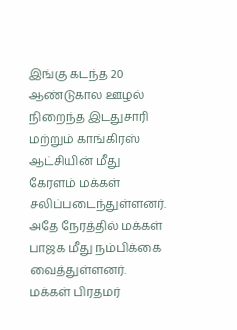இங்கு கடந்த 20 ஆண்டுகால ஊழல் நிறைந்த இடதுசாரி மற்றும் காங்கிரஸ் ஆட்சியின் மீது கேரளம் மக்கள் சலிப்படைந்துள்ளனர். அதே நேரத்தில் மக்கள் பாஜக மீது நம்பிக்கை வைத்துள்ளனர். மக்கள் பிரதமர்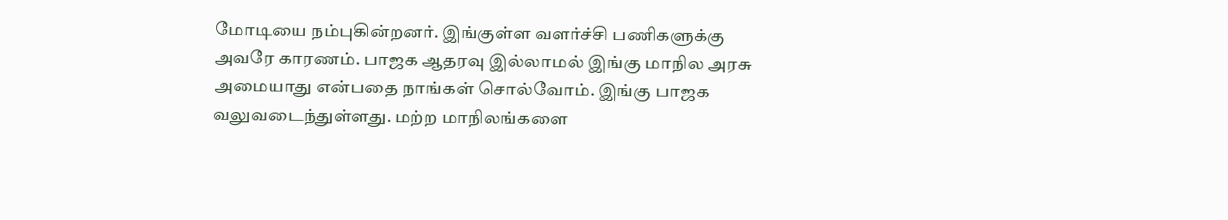மோடியை நம்புகின்றனர். இங்குள்ள வளர்ச்சி பணிகளுக்கு அவரே காரணம். பாஜக ஆதரவு இல்லாமல் இங்கு மாநில அரசு அமையாது என்பதை நாங்கள் சொல்வோம். இங்கு பாஜக வலுவடைந்துள்ளது. மற்ற மாநிலங்களை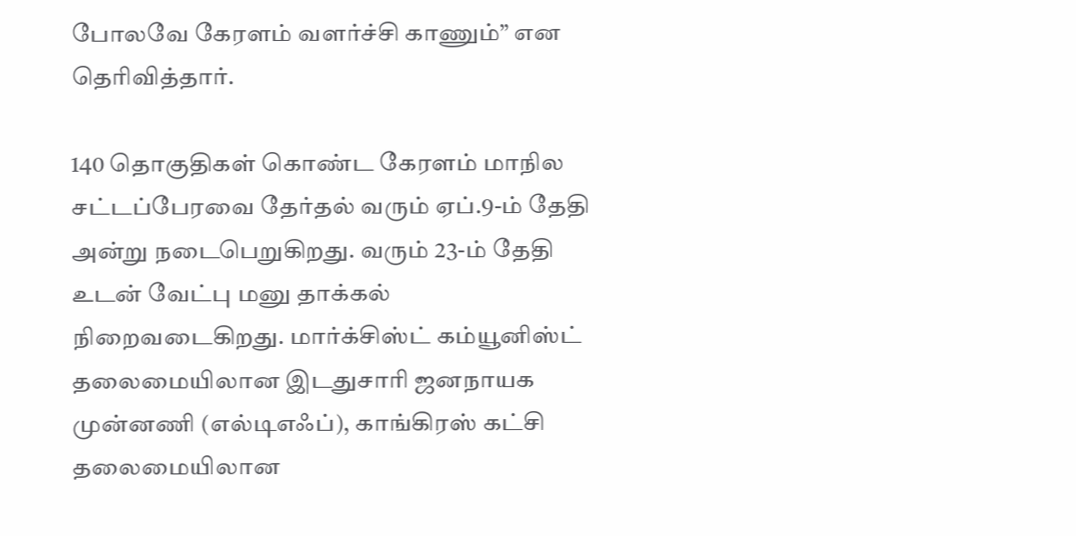போலவே கேரளம் வளர்ச்சி காணும்” என தெரிவித்தார்.

140 தொகுதிகள் கொண்ட கேரளம் மாநில சட்டப்பேரவை தேர்தல் வரும் ஏப்.9-ம் தேதி அன்று நடைபெறுகிறது. வரும் 23-ம் தேதி உடன் வேட்பு மனு தாக்கல் நிறைவடைகிறது. மார்க்சிஸ்ட் கம்யூனிஸ்ட் தலைமையிலான இடதுசாரி ஜனநாயக முன்னணி (எல்டிஎஃப்), காங்கிரஸ் கட்சி தலைமையிலான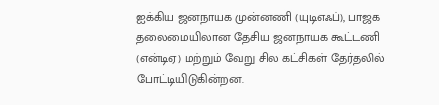ஐக்கிய ஜனநாயக முன்னணி (யுடிஎஃப்), பாஜக தலைமையிலான தேசிய ஜனநாயக கூட்டணி (என்டிஏ) மற்றும் வேறு சில கட்சிகள் தேர்தலில் போட்டியிடுகின்றன.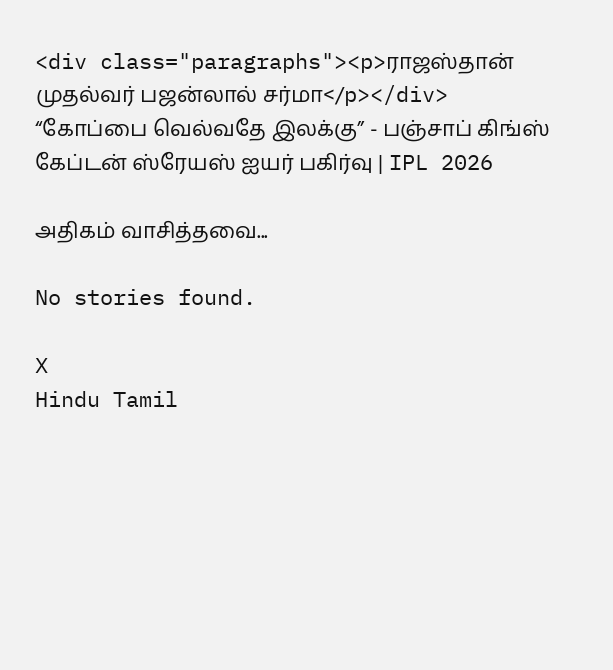<div class="paragraphs"><p>ராஜஸ்தான் முதல்வர் பஜன்லால் சர்மா</p></div>
“கோப்பை வெல்வதே இலக்கு” - பஞ்சாப் கிங்ஸ் கேப்டன் ஸ்ரேயஸ் ஐயர் பகிர்வு | IPL 2026

அதிகம் வாசித்தவை...

No stories found.

X
Hindu Tamil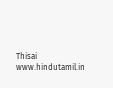Thisai
www.hindutamil.in